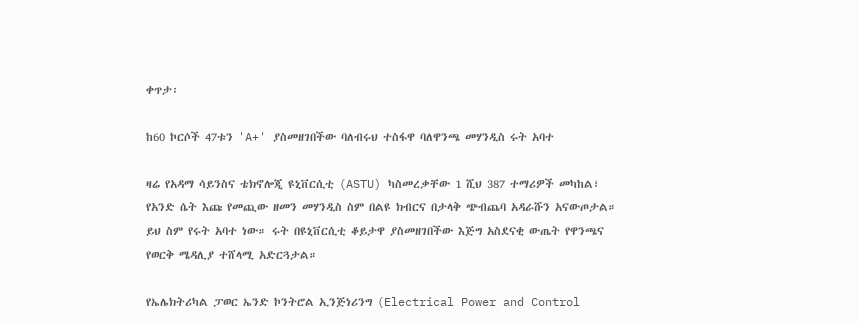ቀጥታ፡

ከ60 ኮርሶች 47ቱን 'A+' ያስመዘገበችው ባለብሩህ ተስፋዋ ባለዋንጫ መሃንዲስ ሩት አባተ

ዛሬ የአዳማ ሳይንስና ቴክኖሎጂ ዩኒቨርሲቲ (ASTU) ካስመረቃቸው 1 ሺህ 387 ተማሪዎች መካከል፣ የአንድ ሴት እጩ የመጪው ዘመን መሃንዲስ ስም በልዩ ክብርና በታላቅ ጭብጨባ አዳራሹን አናውጦታል። ይህ ስም የሩት አባተ ነው። ሩት በዩኒቨርሲቲ ቆይታዋ ያስመዘገበችው እጅግ አስደናቂ ውጤት የዋንጫና የወርቅ ሜዳሊያ ተሸላሚ አድርጓታል።

የኤሌክትሪካል ፓወር ኤንድ ኮንትሮል ኢንጅነሪንግ (Electrical Power and Control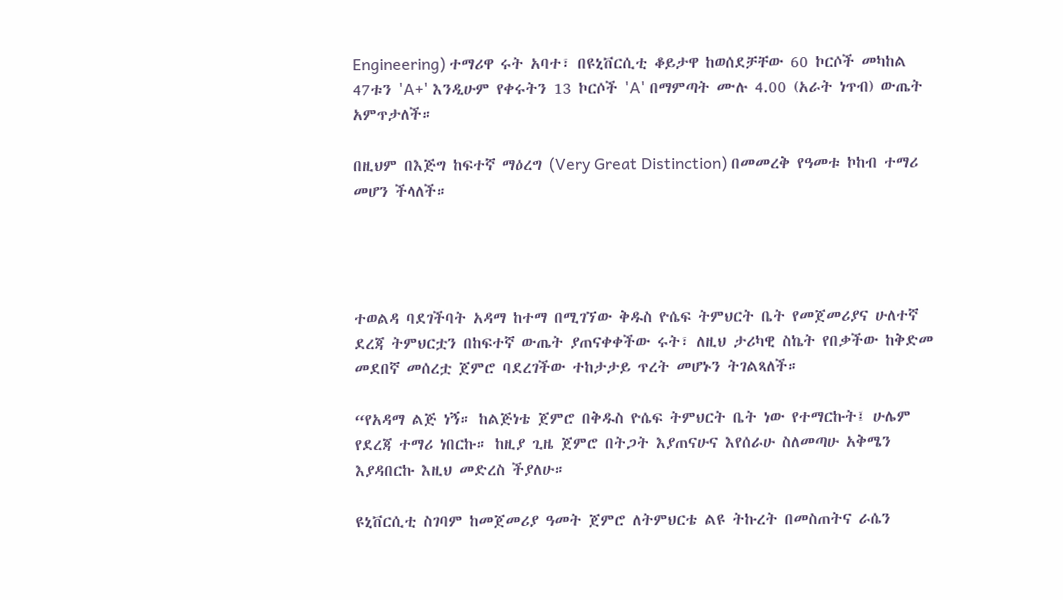Engineering) ተማሪዋ ሩት አባተ፣ በዩኒቨርሲቲ ቆይታዋ ከወሰደቻቸው 60 ኮርሶች መካከል 47ቱን 'A+' እንዲሁም የቀሩትን 13 ኮርሶች 'A' በማምጣት ሙሉ 4.00 (አራት ነጥብ) ውጤት አምጥታለች።

በዚህም በእጅግ ከፍተኛ ማዕረግ (Very Great Distinction) በመመረቅ የዓመቱ ኮከብ ተማሪ መሆን ችላለች።




ተወልዳ ባደገችባት አዳማ ከተማ በሚገኘው ቅዱስ ዮሴፍ ትምህርት ቤት የመጀመሪያና ሁለተኛ ደረጃ ትምህርቷን በከፍተኛ ውጤት ያጠናቀቀችው ሩት፣ ለዚህ ታሪካዊ ስኬት የበቃችው ከቅድመ መደበኛ መሰረቷ ጀምሮ ባደረገችው ተከታታይ ጥረት መሆኑን ትገልጻለች።

“የአዳማ ልጅ ነኝ። ከልጅነቴ ጀምሮ በቅዱስ ዮሴፍ ትምህርት ቤት ነው የተማርኩት፤ ሁሌም የደረጃ ተማሪ ነበርኩ። ከዚያ ጊዜ ጀምሮ በትጋት እያጠናሁና እየሰራሁ ስለመጣሁ አቅሜን እያዳበርኩ እዚህ መድረስ ችያለሁ።

ዩኒቨርሲቲ ስገባም ከመጀመሪያ ዓመት ጀምሮ ለትምህርቴ ልዩ ትኩረት በመስጠትና ራሴን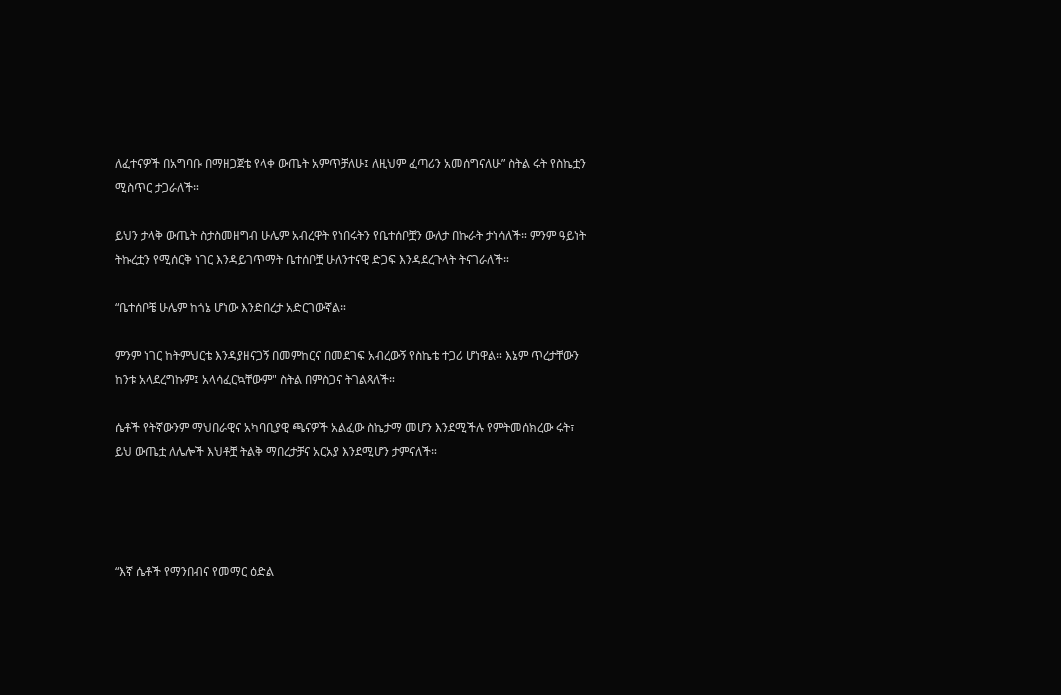ለፈተናዎች በአግባቡ በማዘጋጀቴ የላቀ ውጤት አምጥቻለሁ፤ ለዚህም ፈጣሪን አመሰግናለሁ” ስትል ሩት የስኬቷን ሚስጥር ታጋራለች።

ይህን ታላቅ ውጤት ስታስመዘግብ ሁሌም አብረዋት የነበሩትን የቤተሰቦቿን ውለታ በኩራት ታነሳለች። ምንም ዓይነት ትኩረቷን የሚሰርቅ ነገር እንዳይገጥማት ቤተሰቦቿ ሁለንተናዊ ድጋፍ እንዳደረጉላት ትናገራለች።

“ቤተሰቦቼ ሁሌም ከጎኔ ሆነው እንድበረታ አድርገውኛል።

ምንም ነገር ከትምህርቴ እንዳያዘናጋኝ በመምከርና በመደገፍ አብረውኝ የስኬቴ ተጋሪ ሆነዋል። እኔም ጥረታቸውን ከንቱ አላደረግኩም፤ አላሳፈርኳቸውም" ስትል በምስጋና ትገልጻለች።

ሴቶች የትኛውንም ማህበራዊና አካባቢያዊ ጫናዎች አልፈው ስኬታማ መሆን እንደሚችሉ የምትመሰክረው ሩት፣ ይህ ውጤቷ ለሌሎች እህቶቿ ትልቅ ማበረታቻና አርአያ እንደሚሆን ታምናለች።




“እኛ ሴቶች የማንበብና የመማር ዕድል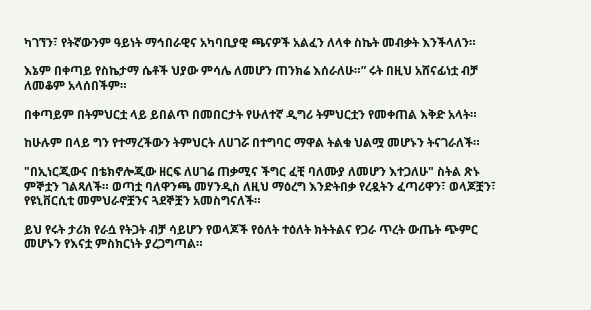ካገኘን፣ የትኛውንም ዓይነት ማኅበራዊና አካባቢያዊ ጫናዎች አልፈን ለላቀ ስኬት መብቃት እንችላለን።

እኔም በቀጣይ የስኬታማ ሴቶች ህያው ምሳሌ ለመሆን ጠንክሬ እሰራለሁ።” ሩት በዚህ አሸናፊነቷ ብቻ ለመቆም አላሰበችም።

በቀጣይም በትምህርቷ ላይ ይበልጥ በመበርታት የሁለተኛ ዲግሪ ትምህርቷን የመቀጠል እቅድ አላት።

ከሁሉም በላይ ግን የተማረችውን ትምህርት ለሀገሯ በተግባር ማዋል ትልቁ ህልሟ መሆኑን ትናገራለች።

"በኢነርጂውና በቴክኖሎጂው ዘርፍ ለሀገሬ ጠቃሚና ችግር ፈቺ ባለሙያ ለመሆን እተጋለሁ" ስትል ጽኑ ምኞቷን ገልጻለች። ወጣቷ ባለዋንጫ መሃንዲስ ለዚህ ማዕረግ እንድትበቃ የረዷትን ፈጣሪዋን፣ ወላጆቿን፣ የዩኒቨርሲቲ መምህራኖቿንና ጓደኞቿን አመስግናለች።

ይህ የሩት ታሪክ የራሷ የትጋት ብቻ ሳይሆን የወላጆች የዕለት ተዕለት ክትትልና የጋራ ጥረት ውጤት ጭምር መሆኑን የእናቷ ምስክርነት ያረጋግጣል።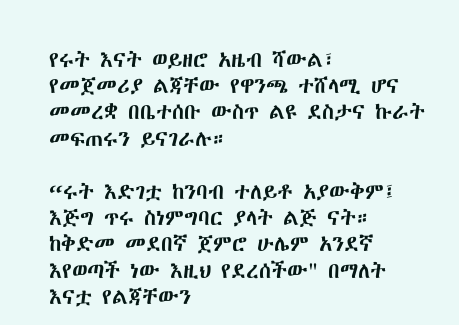የሩት እናት ወይዘሮ አዜብ ሻውል፣ የመጀመሪያ ልጃቸው የዋንጫ ተሸላሚ ሆና መመረቋ በቤተሰቡ ውስጥ ልዩ ደስታና ኩራት መፍጠሩን ይናገራሉ።

“ሩት እድገቷ ከንባብ ተለይቶ አያውቅም፤ እጅግ ጥሩ ስነምግባር ያላት ልጅ ናት። ከቅድመ መደበኛ ጀምሮ ሁሌም አንደኛ እየወጣች ነው እዚህ የደረሰችው" በማለት እናቷ የልጃቸውን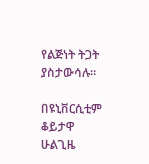የልጅነት ትጋት ያስታውሳሉ።

በዩኒቨርሲቲም ቆይታዋ ሁልጊዜ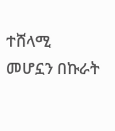ተሸላሚ መሆኗን በኩራት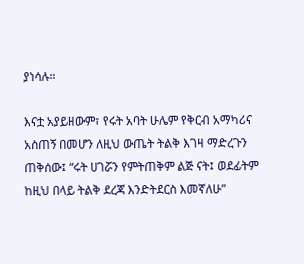ያነሳሉ።

እናቷ አያይዘውም፣ የሩት አባት ሁሌም የቅርብ አማካሪና አስጠኝ በመሆን ለዚህ ውጤት ትልቅ እገዛ ማድረጉን ጠቅሰው፤ “ሩት ሀገሯን የምትጠቅም ልጅ ናት፤ ወደፊትም ከዚህ በላይ ትልቅ ደረጃ እንድትደርስ እመኛለሁ”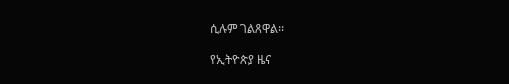ሲሉም ገልጸዋል፡፡

የኢትዮጵያ ዜና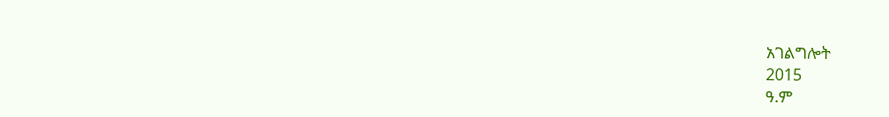አገልግሎት
2015
ዓ.ም